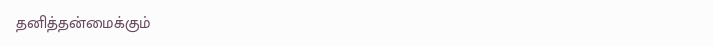தனித்தன்மைக்கும்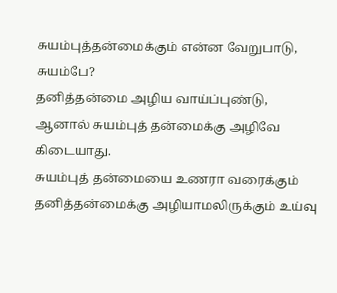சுயம்புத்தன்மைக்கும் என்ன வேறுபாடு, சுயம்பே?
தனித்தன்மை அழிய வாய்ப்புண்டு, ஆனால் சுயம்புத் தன்மைக்கு அழிவே கிடையாது.
சுயம்புத் தன்மையை உணரா வரைக்கும் தனித்தன்மைக்கு அழியாமலிருக்கும் உய்வு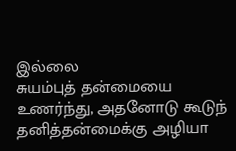இல்லை
சுயம்புத் தன்மையை உணர்ந்து, அதனோடு கூடுந் தனித்தன்மைக்கு அழியா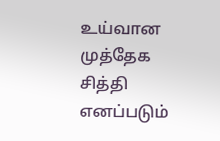உய்வான முத்தேக சித்தி எனப்படும்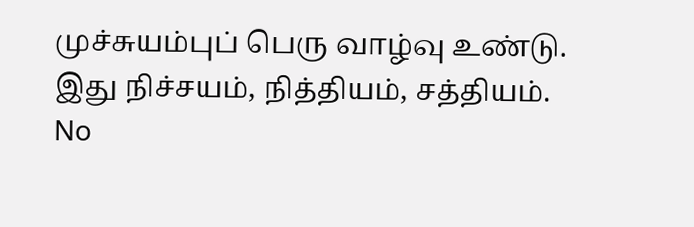முச்சுயம்புப் பெரு வாழ்வு உண்டு. இது நிச்சயம், நித்தியம், சத்தியம்.
No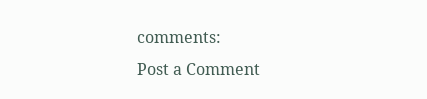comments:
Post a Comment